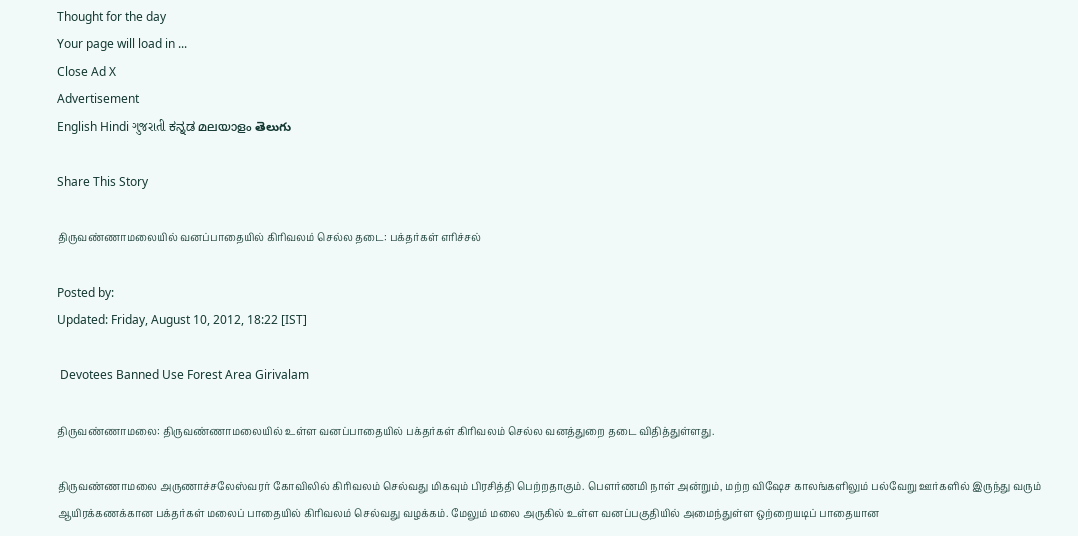Thought for the day
Your page will load in ...
Close Ad X
Advertisement
English Hindi ગુજરાતી ಕನ್ನಡ മലയാളം తెలుగు

Share This Story

திருவண்ணாமலையில் வனப்பாதையில் கிரிவலம் செல்ல தடை: பக்தர்கள் எரிச்சல்

Posted by:
Updated: Friday, August 10, 2012, 18:22 [IST]

 Devotees Banned Use Forest Area Girivalam

திருவண்ணாமலை: திருவண்ணாமலையில் உள்ள வனப்பாதையில் பக்தர்கள் கிரிவலம் செல்ல வனத்துறை தடை விதித்துள்ளது.

திருவண்ணாமலை அருணாச்சலேஸ்வரர் கோவிலில் கிரிவலம் செல்வது மிகவும் பிரசித்தி பெற்றதாகும். பௌர்ணமி நாள் அன்றும், மற்ற விஷேச காலங்களிலும் பல்வேறு ஊர்களில் இருந்து வரும் ஆயிரக்கணக்கான பக்தர்கள் மலைப் பாதையில் கிரிவலம் செல்வது வழக்கம். மேலும் மலை அருகில் உள்ள வனப்பகுதியில் அமைந்துள்ள ஒற்றையடிப் பாதையான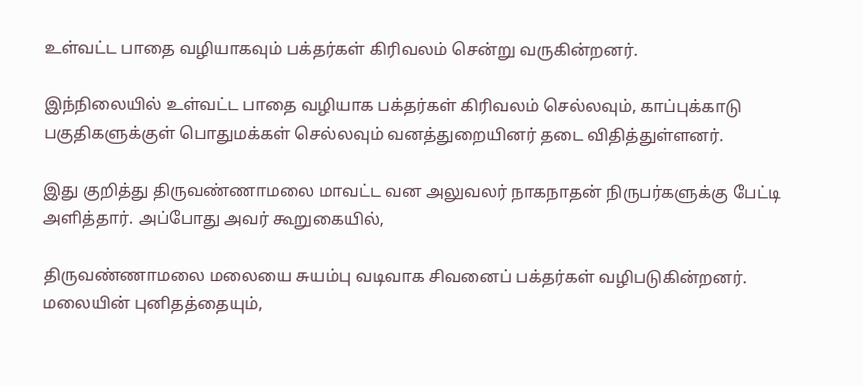உள்வட்ட பாதை வழியாகவும் பக்தர்கள் கிரிவலம் சென்று வருகின்றனர்.

இந்நிலையில் உள்வட்ட பாதை வழியாக பக்தர்கள் கிரிவலம் செல்லவும், காப்புக்காடு பகுதிகளுக்குள் பொதுமக்கள் செல்லவும் வனத்துறையினர் தடை விதித்துள்ளனர்.

இது குறித்து திருவண்ணாமலை மாவட்ட வன அலுவலர் நாகநாதன் நிருபர்களுக்கு பேட்டி அளித்தார். அப்போது அவர் கூறுகையில்,

திருவண்ணாமலை மலையை சுயம்பு வடிவாக சிவனைப் பக்தர்கள் வழிபடுகின்றனர். மலையின் புனிதத்தையும்,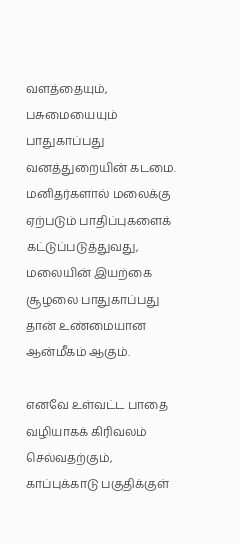வளத்தையும், பசுமையையும் பாதுகாப்பது வனத்துறையின் கடமை. மனிதர்களால் மலைக்கு ஏற்படும் பாதிப்புகளைக் கட்டுப்படுத்துவது, மலையின் இயற்கை சூழலை பாதுகாப்பது தான் உண்மையான ஆன்மீகம் ஆகும்.

எனவே உள்வட்ட பாதை வழியாகக் கிரிவலம் செல்வதற்கும், காப்புக்காடு பகுதிக்குள்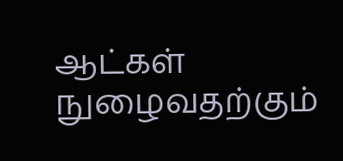ஆட்கள் நுழைவதற்கும்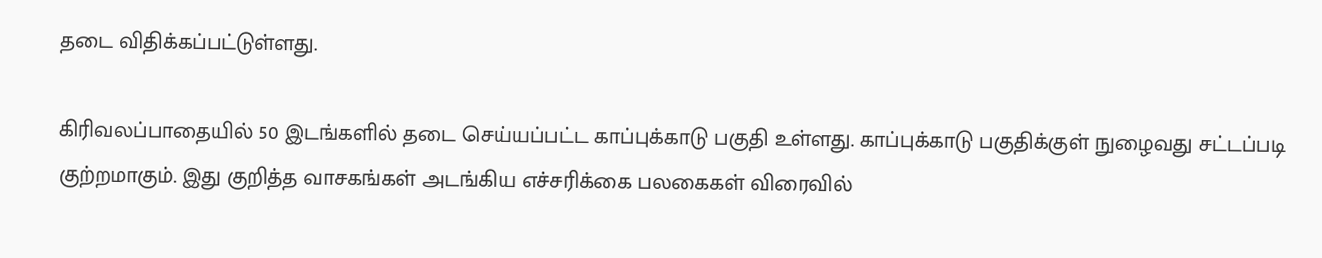தடை விதிக்கப்பட்டுள்ளது.

கிரிவலப்பாதையில் 50 இடங்களில் தடை செய்யப்பட்ட காப்புக்காடு பகுதி உள்ளது. காப்புக்காடு பகுதிக்குள் நுழைவது சட்டப்படி குற்றமாகும். இது குறித்த வாசகங்கள் அடங்கிய எச்சரிக்கை பலகைகள் விரைவில்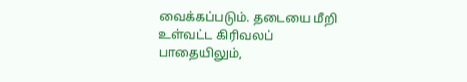வைக்கப்படும். தடையை மீறி உள்வட்ட கிரிவலப் பாதையிலும்,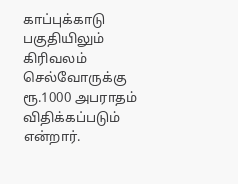காப்புக்காடு பகுதியிலும் கிரிவலம் செல்வோருக்கு ரூ.1000 அபராதம் விதிக்கப்படும் என்றார்.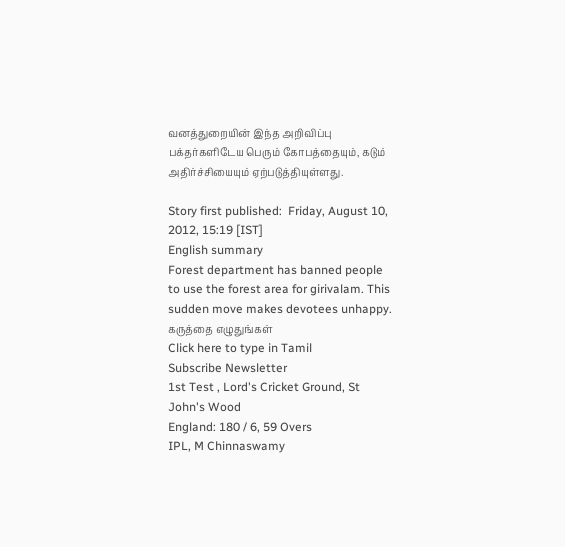வனத்துறையின் இந்த அறிவிப்பு பக்தர்களிடேய பெரும் கோபத்தையும், கடும் அதிர்ச்சியையும் ஏற்படுத்தியுள்ளது.

Story first published:  Friday, August 10, 2012, 15:19 [IST]
English summary
Forest department has banned people to use the forest area for girivalam. This sudden move makes devotees unhappy.
கருத்தை எழுதுங்கள்
Click here to type in Tamil
Subscribe Newsletter
1st Test , Lord's Cricket Ground, St John's Wood
England: 180 / 6, 59 Overs
IPL, M Chinnaswamy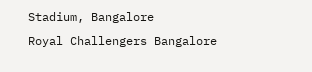Stadium, Bangalore
Royal Challengers Bangalore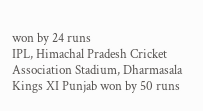won by 24 runs
IPL, Himachal Pradesh Cricket Association Stadium, Dharmasala
Kings XI Punjab won by 50 runs